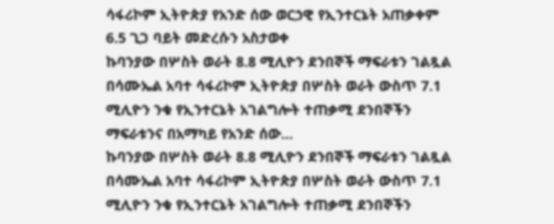ሳፋሪኮም ኢትዮጵያ የአንድ ሰው ወርኃዊ የኢንተርኔት አጠቃቀም 6.5 ጊጋ ባይት መድረሱን አስታወቀ
ኩባንያው በሦስት ወራት 8.8 ሚሊዮን ደንበኞች ማፍራቱን ገልጿል በሳሙኤል አባተ ሳፋሪኮም ኢትዮጵያ በሦስት ወራት ውስጥ 7.1 ሚሊዮን ንቁ የኢንተርኔት አገልግሎት ተጠቃሚ ደንበኞችን ማፍራቱንና በአማካይ የአንድ ሰው...
ኩባንያው በሦስት ወራት 8.8 ሚሊዮን ደንበኞች ማፍራቱን ገልጿል በሳሙኤል አባተ ሳፋሪኮም ኢትዮጵያ በሦስት ወራት ውስጥ 7.1 ሚሊዮን ንቁ የኢንተርኔት አገልግሎት ተጠቃሚ ደንበኞችን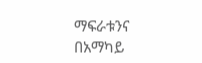ማፍራቱንና በአማካይ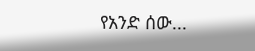የአንድ ሰው...